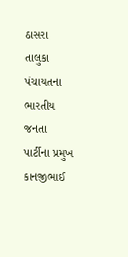ઠાસરા તાલુકા પંચાયતના ભારતીય જનતા પાર્ટીના પ્રમુખ કાનજીભાઈ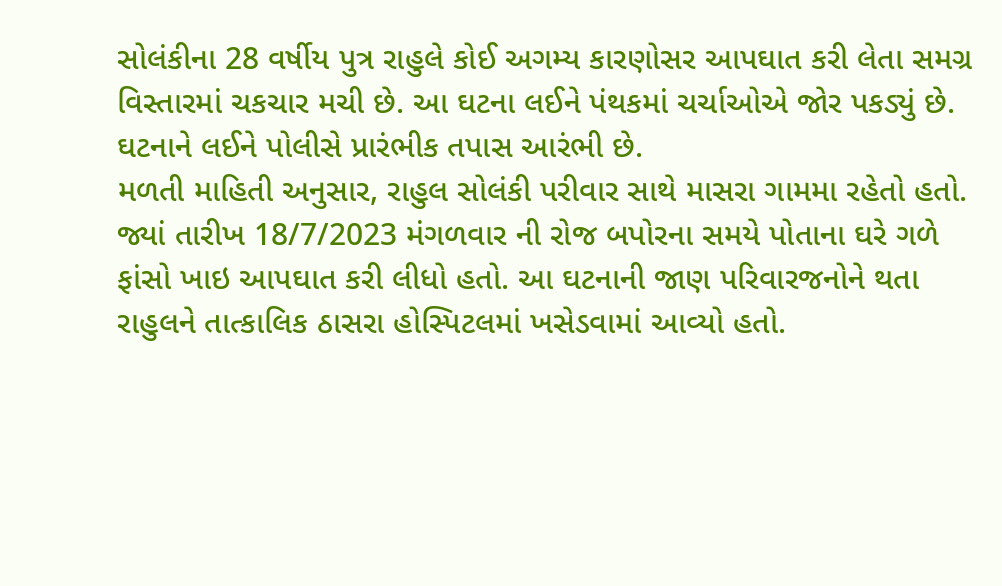સોલંકીના 28 વર્ષીય પુત્ર રાહુલે કોઈ અગમ્ય કારણોસર આપઘાત કરી લેતા સમગ્ર વિસ્તારમાં ચકચાર મચી છે. આ ઘટના લઈને પંથકમાં ચર્ચાઓએ જોર પકડ્યું છે. ઘટનાને લઈને પોલીસે પ્રારંભીક તપાસ આરંભી છે.
મળતી માહિતી અનુસાર, રાહુલ સોલંકી પરીવાર સાથે માસરા ગામમા રહેતો હતો. જ્યાં તારીખ 18/7/2023 મંગળવાર ની રોજ બપોરના સમયે પોતાના ઘરે ગળે ફાંસો ખાઇ આપઘાત કરી લીધો હતો. આ ઘટનાની જાણ પરિવારજનોને થતા રાહુલને તાત્કાલિક ઠાસરા હોસ્પિટલમાં ખસેડવામાં આવ્યો હતો.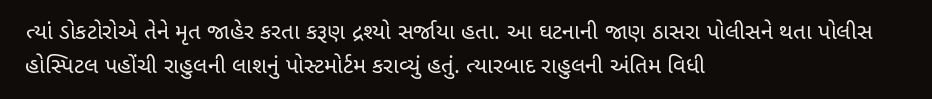ત્યાં ડોકટોરોએ તેને મૃત જાહેર કરતા કરૂણ દ્રશ્યો સર્જાયા હતા. આ ઘટનાની જાણ ઠાસરા પોલીસને થતા પોલીસ હોસ્પિટલ પહોંચી રાહુલની લાશનું પોસ્ટમોર્ટમ કરાવ્યું હતું. ત્યારબાદ રાહુલની અંતિમ વિધી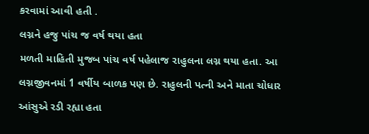કરવામાં આવી હતી .
લગ્નને હજુ પાંચ જ વર્ષ થયા હતા
મળતી માહિતી મુજબ પાંચ વર્ષ પહેલાજ રાહુલના લગ્ન થયા હતા. આ લગ્નજીવનમાં 1 વર્ષીય બાળક પણ છે. રાહુલની પત્ની અને માતા ચોધાર આંસુએ રડી રહ્યા હતા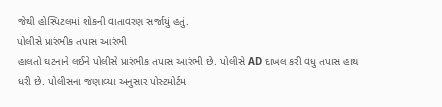જેથી હોસ્પિટલમાં શોકની વાતાવરણ સર્જાયું હતું.
પોલીસે પ્રારંભીક તપાસ આરંભી
હાલતો ઘટનાને લઈને પોલીસે પ્રારંભીક તપાસ આરંભી છે. પોલીસે AD દાખલ કરી વધુ તપાસ હાથ ધરી છે. પોલીસના જણાવ્યા અનુસાર પોસ્ટમોર્ટમ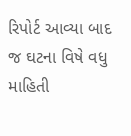રિપોર્ટ આવ્યા બાદ જ ઘટના વિષે વધુ માહિતી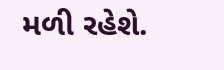મળી રહેશે.